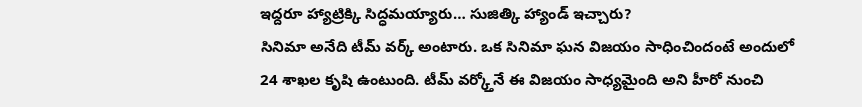ఇద్దరూ హ్యాట్రిక్కి సిద్ధమయ్యారు… సుజిత్కి హ్యాండ్ ఇచ్చారు?
సినిమా అనేది టీమ్ వర్క్ అంటారు. ఒక సినిమా ఘన విజయం సాధించిందంటే అందులో 24 శాఖల కృషి ఉంటుంది. టీమ్ వర్క్తోనే ఈ విజయం సాధ్యమైంది అని హీరో నుంచి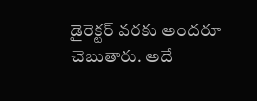డైరెక్టర్ వరకు అందరూ చెబుతారు. అదే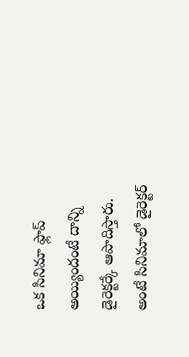ఒక సినిమా ఫ్లాప్ అయ్యిందంటే దాన్ని డైరెక్టర్కే ఆపాదిస్తారు. అంటే సినిమాలో డైరెక్టర్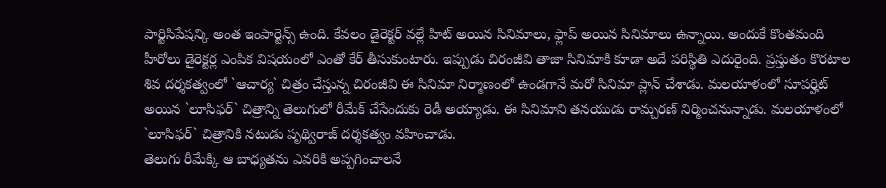పార్టిసిపేషన్కి అంత ఇంపార్టెన్స్ ఉంది. కేవలం డైరెక్టర్ వల్లే హిట్ అయిన సినిమాలు, ఫ్లాప్ అయిన సినిమాలు ఉన్నాయి. అందుకే కొంతమంది హీరోలు డైరెక్టర్ల ఎంపిక విషయంలో ఎంతో కేర్ తీసుకుంటారు. ఇప్పుడు చిరంజీవి తాజా సినిమాకి కూడా అదే పరిస్థితి ఎదురైంది. ప్రస్తుతం కొరటాల శివ దర్శకత్వంలో `ఆచార్య` చిత్రం చేస్తున్న చిరంజీవి ఈ సినిమా నిర్మాణంలో ఉండగానే మరో సినిమా ప్లాన్ చేశాడు. మలయాళంలో సూపర్హిట్ అయిన `లూసిఫర్` చిత్రాన్ని తెలుగులో రీమేక్ చేసేందుకు రెడీ అయ్యాడు. ఈ సినిమాని తనయుడు రామ్చరణ్ నిర్మించనున్నాడు. మలయాళంలో `లూసిఫర్` చిత్రానికి నటుడు పృథ్విరాజ్ దర్శకత్వం వహించాడు.
తెలుగు రీమేక్కి ఆ బాధ్యతను ఎవరికి అప్పగించాలనే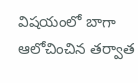విషయంలో బాగా ఆలోచించిన తర్వాత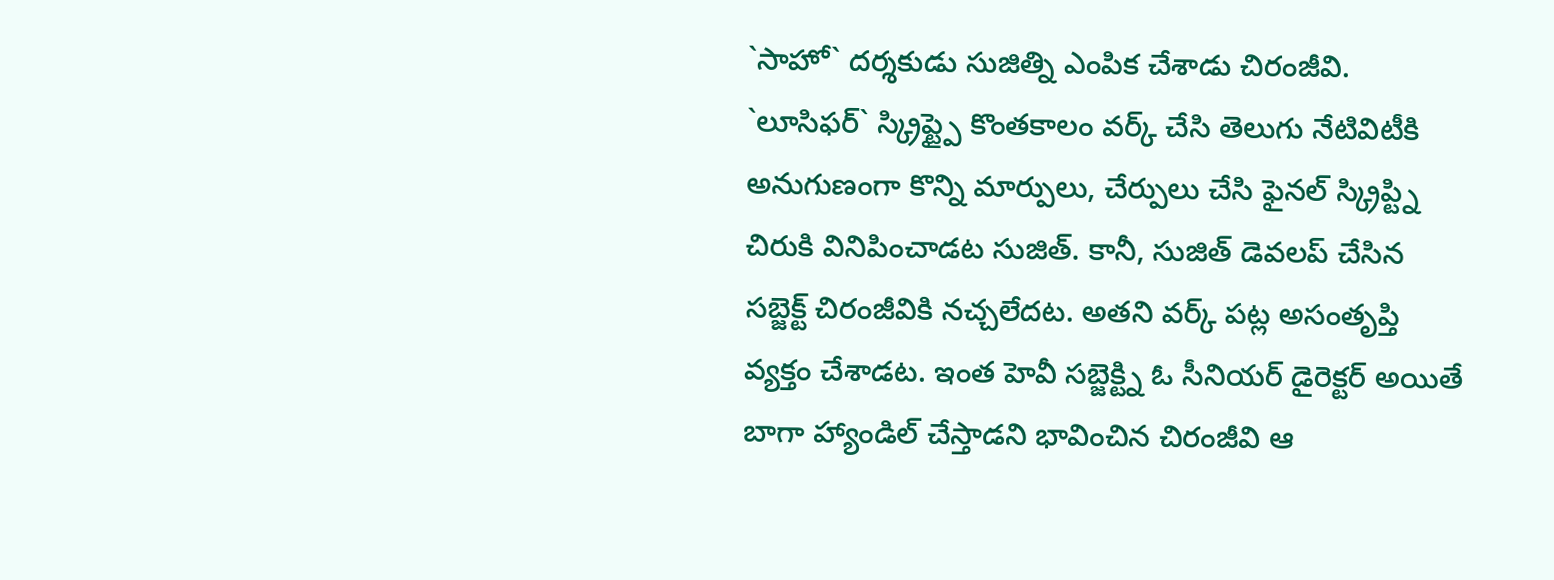`సాహో` దర్శకుడు సుజిత్ని ఎంపిక చేశాడు చిరంజీవి. `లూసిఫర్` స్క్రిప్ట్పై కొంతకాలం వర్క్ చేసి తెలుగు నేటివిటీకి అనుగుణంగా కొన్ని మార్పులు, చేర్పులు చేసి ఫైనల్ స్క్రిప్ట్ని చిరుకి వినిపించాడట సుజిత్. కానీ, సుజిత్ డెవలప్ చేసిన సబ్జెక్ట్ చిరంజీవికి నచ్చలేదట. అతని వర్క్ పట్ల అసంతృప్తి వ్యక్తం చేశాడట. ఇంత హెవీ సబ్జెక్ట్ని ఓ సీనియర్ డైరెక్టర్ అయితే బాగా హ్యాండిల్ చేస్తాడని భావించిన చిరంజీవి ఆ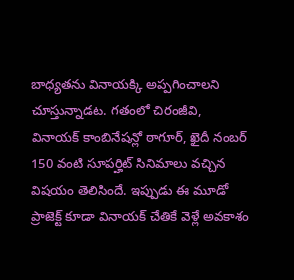బాధ్యతను వినాయక్కి అప్పగించాలని చూస్తున్నాడట. గతంలో చిరంజీవి, వినాయక్ కాంబినేషన్లో ఠాగూర్, ఖైదీ నంబర్ 150 వంటి సూపర్హిట్ సినిమాలు వచ్చిన విషయం తెలిసిందే. ఇప్పుడు ఈ మూడో ప్రాజెక్ట్ కూడా వినాయక్ చేతికే వెళ్లే అవకాశం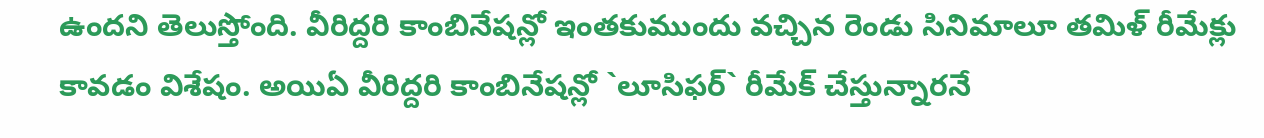ఉందని తెలుస్తోంది. వీరిద్దరి కాంబినేషన్లో ఇంతకుముందు వచ్చిన రెండు సినిమాలూ తమిళ్ రీమేక్లు కావడం విశేషం. అయిఏ వీరిద్దరి కాంబినేషన్లో `లూసిఫర్` రీమేక్ చేస్తున్నారనే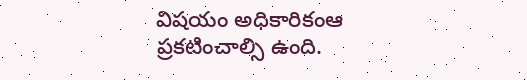విషయం అధికారికంఆ ప్రకటించాల్సి ఉంది.